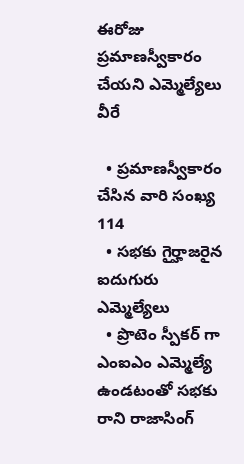ఈరోజు ప్రమాణస్వీకారం చేయని ఎమ్మెల్యేలు వీరే

  • ప్రమాణస్వీకారం చేసిన వారి సంఖ్య 114
  • సభకు గైర్హాజరైన ఐదుగురు ఎమ్మెల్యేలు
  • ప్రొటెం స్పీకర్ గా ఎంఐఎం ఎమ్మెల్యే ఉండటంతో సభకు రాని రాజాసింగ్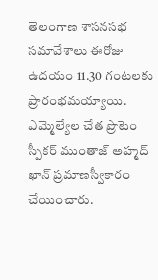తెలంగాణ శాసనసభ సమావేశాలు ఈరోజు ఉదయం 11.30 గంటలకు ప్రారంభమయ్యాయి. ఎమ్మెల్యేల చేత ప్రొటెం స్పీకర్ ముంతాజ్ అహ్మద్ ఖాన్ ప్రమాణస్వీకారం చేయించారు.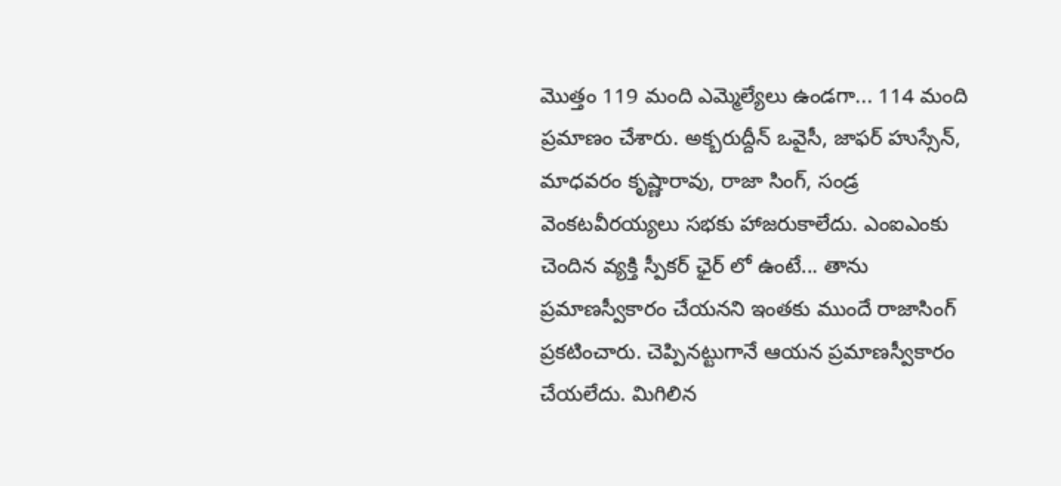మొత్తం 119 మంది ఎమ్మెల్యేలు ఉండగా... 114 మంది ప్రమాణం చేశారు. అక్బరుద్దీన్ ఒవైసీ, జాఫర్ హుస్సేన్, మాధవరం కృష్ణారావు, రాజా సింగ్, సండ్ర వెంకటవీరయ్యలు సభకు హాజరుకాలేదు. ఎంఐఎంకు చెందిన వ్యక్తి స్పీకర్ ఛైర్ లో ఉంటే... తాను ప్రమాణస్వీకారం చేయనని ఇంతకు ముందే రాజాసింగ్ ప్రకటించారు. చెప్పినట్టుగానే ఆయన ప్రమాణస్వీకారం చేయలేదు. మిగిలిన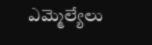ఎమ్మెల్యేలు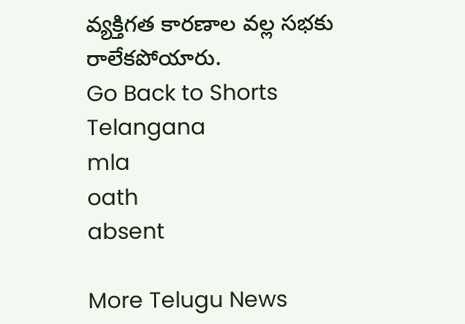వ్యక్తిగత కారణాల వల్ల సభకు రాలేకపోయారు.
Go Back to Shorts
Telangana
mla
oath
absent

More Telugu News